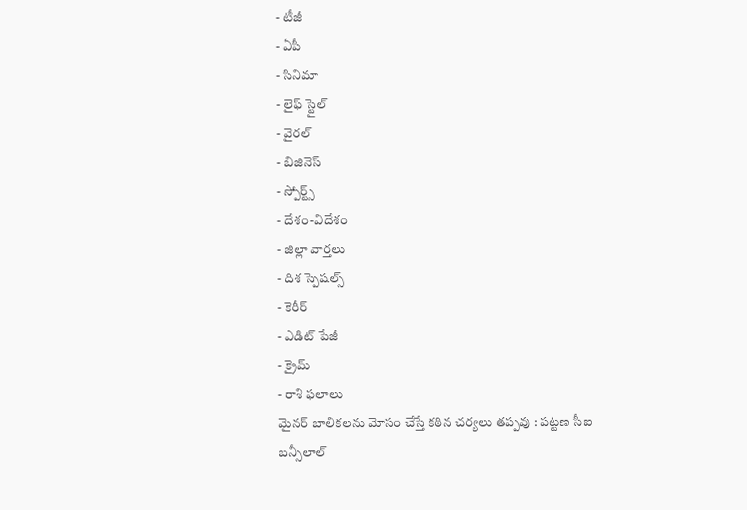- టీజీ
- ఏపీ
- సినిమా
- లైఫ్ స్టైల్
- వైరల్
- బిజినెస్
- స్పోర్ట్స్
- దేశం-విదేశం
- జిల్లా వార్తలు
- దిశ స్పెషల్స్
- కెరీర్
- ఎడిట్ పేజీ
- క్రైమ్
- రాశి ఫలాలు
మైనర్ బాలికలను మోసం చేస్తే కఠిన చర్యలు తప్పవు : పట్టణ సీఐ బన్సీలాల్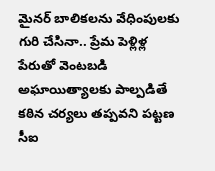మైనర్ బాలికలను వేధింపులకు గురి చేసినా.. ప్రేమ పెళ్లిళ్ల పేరుతో వెంటబడి అఘాయిత్యాలకు పాల్పడితే కఠిన చర్యలు తప్పవని పట్టణ సీఐ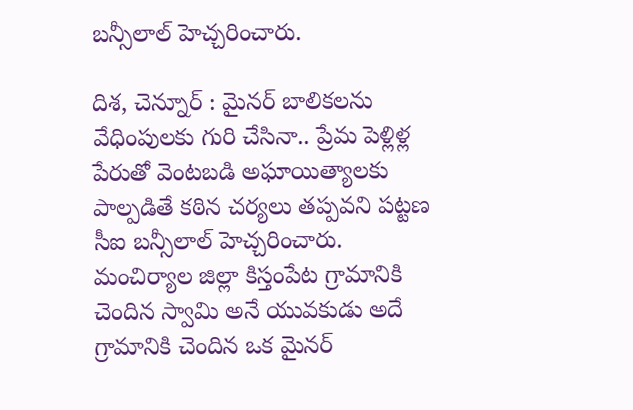బన్సీలాల్ హెచ్చరించారు.

దిశ, చెన్నూర్ : మైనర్ బాలికలను వేధింపులకు గురి చేసినా.. ప్రేమ పెళ్లిళ్ల పేరుతో వెంటబడి అఘాయిత్యాలకు పాల్పడితే కఠిన చర్యలు తప్పవని పట్టణ సీఐ బన్సీలాల్ హెచ్చరించారు. మంచిర్యాల జిల్లా కిస్తంపేట గ్రామానికి చెందిన స్వామి అనే యువకుడు అదే గ్రామానికి చెందిన ఒక మైనర్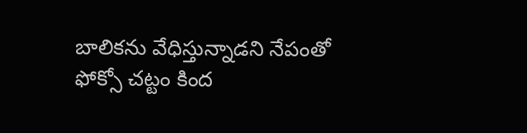బాలికను వేధిస్తున్నాడని నేపంతో ఫోక్సో చట్టం కింద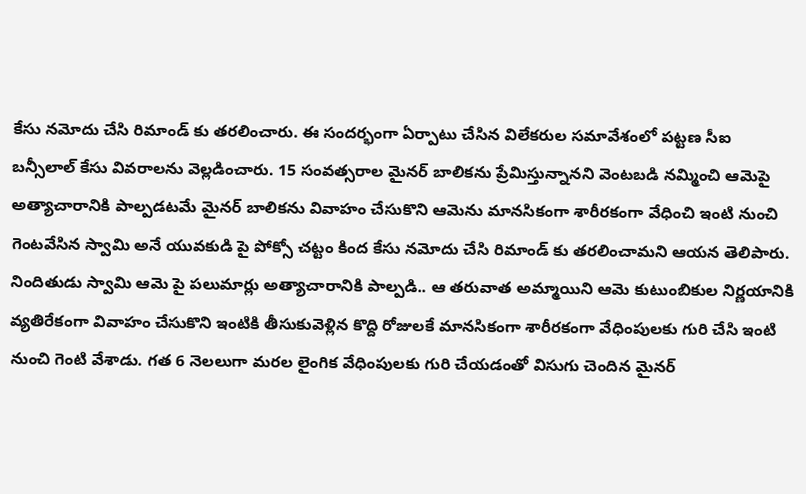కేసు నమోదు చేసి రిమాండ్ కు తరలించారు. ఈ సందర్భంగా ఏర్పాటు చేసిన విలేకరుల సమావేశంలో పట్టణ సీఐ బన్సీలాల్ కేసు వివరాలను వెల్లడించారు. 15 సంవత్సరాల మైనర్ బాలికను ప్రేమిస్తున్నానని వెంటబడి నమ్మించి ఆమెపై అత్యాచారానికి పాల్పడటమే మైనర్ బాలికను వివాహం చేసుకొని ఆమెను మానసికంగా శారీరకంగా వేధించి ఇంటి నుంచి గెంటవేసిన స్వామి అనే యువకుడి పై పోక్సో చట్టం కింద కేసు నమోదు చేసి రిమాండ్ కు తరలించామని ఆయన తెలిపారు.
నిందితుడు స్వామి ఆమె పై పలుమార్లు అత్యాచారానికి పాల్పడి.. ఆ తరువాత అమ్మాయిని ఆమె కుటుంబికుల నిర్ణయానికి వ్యతిరేకంగా వివాహం చేసుకొని ఇంటికి తీసుకువెళ్లిన కొద్ది రోజులకే మానసికంగా శారీరకంగా వేధింపులకు గురి చేసి ఇంటి నుంచి గెంటి వేశాడు. గత 6 నెలలుగా మరల లైంగిక వేధింపులకు గురి చేయడంతో విసుగు చెందిన మైనర్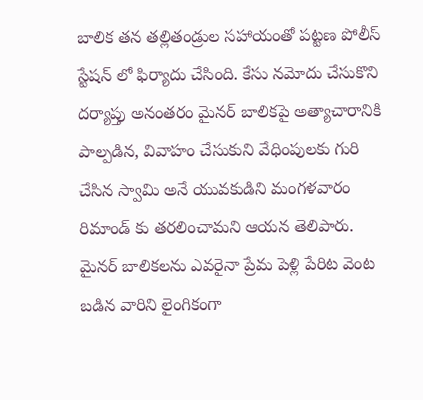బాలిక తన తల్లితండ్రుల సహాయంతో పట్టణ పోలీస్ స్టేషన్ లో ఫిర్యాదు చేసింది. కేసు నమోదు చేసుకొని దర్యాప్తు అనంతరం మైనర్ బాలికపై అత్యాచారానికి పాల్పడిన, వివాహం చేసుకుని వేధింపులకు గురి చేసిన స్వామి అనే యువకుడిని మంగళవారం రిమాండ్ కు తరలించామని ఆయన తెలిపారు. మైనర్ బాలికలను ఎవరైనా ప్రేమ పెళ్లి పేరిట వెంట బడిన వారిని లైంగికంగా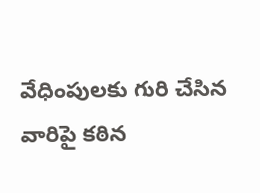వేధింపులకు గురి చేసిన వారిపై కఠిన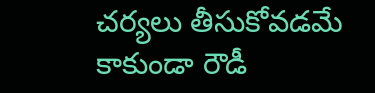చర్యలు తీసుకోవడమే కాకుండా రౌడీ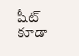షీట్ కూడా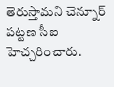తెరుస్తామని చెన్నూర్ పట్టణ సీఐ హెచ్చరించారు.